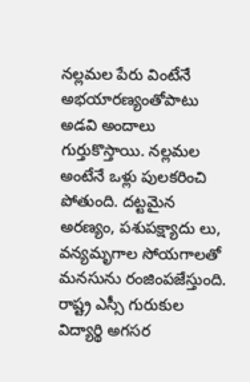నల్లమల పేరు వింటేనే అభయారణ్యంతోపాటు అడవి అందాలు గుర్తుకొస్తాయి. నల్లమల అంటేనే ఒళ్లు పులకరించి పోతుంది. దట్టమైన అరణ్యం, పశుపక్ష్యాదు లు, వన్యమృగాల సోయగాలతో మనసును రంజింపజేస్తుంది.
రాష్ట్ర ఎస్సీ గురుకుల విద్యార్థి అగసర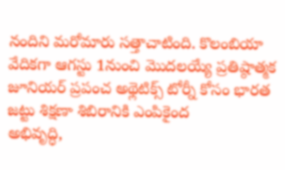నందిని మరోమారు సత్తాచాటింది. కొలంబియా వేదికగా ఆగస్టు 1నుంచి మొదలయ్యే ప్రతిష్ఠాత్మక జూనియర్ ప్రపంచ అథ్లెటిక్స్ టోర్నీ కోసం భారత జట్టు శిక్షణా శిబిరానికి ఎంపికైంద
అభివృద్ధి,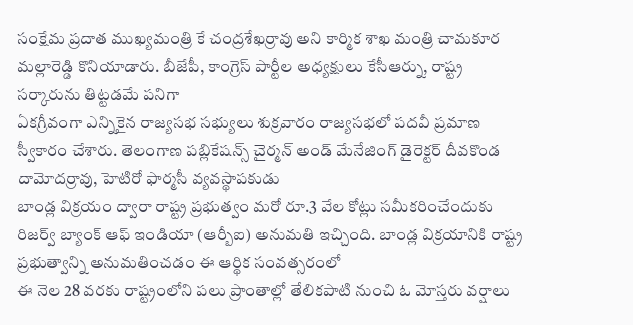సంక్షేమ ప్రదాత ముఖ్యమంత్రి కే చంద్రశేఖర్రావు అని కార్మిక శాఖ మంత్రి చామకూర మల్లారెడ్డి కొనియాడారు. బీజేపీ, కాంగ్రెస్ పార్టీల అధ్యక్షులు కేసీఆర్ను, రాష్ట్ర సర్కారును తిట్టడమే పనిగా
ఏకగ్రీవంగా ఎన్నికైన రాజ్యసభ సభ్యులు శుక్రవారం రాజ్యసభలో పదవీ ప్రమాణ స్వీకారం చేశారు. తెలంగాణ పబ్లికేషన్స్ చైర్మన్ అండ్ మేనేజింగ్ డైరెక్టర్ దీవకొండ దామోదర్రావు, హెటిరో ఫార్మసీ వ్యవస్థాపకుడు
బాండ్ల విక్రయం ద్వారా రాష్ట్ర ప్రభుత్వం మరో రూ.3 వేల కోట్లు సమీకరించేందుకు రిజర్వ్ బ్యాంక్ ఆఫ్ ఇండియా (ఆర్బీఐ) అనుమతి ఇచ్చింది. బాండ్ల విక్రయానికి రాష్ట్ర ప్రభుత్వాన్ని అనుమతించడం ఈ ఆర్థిక సంవత్సరంలో
ఈ నెల 28 వరకు రాష్ట్రంలోని పలు ప్రాంతాల్లో తేలికపాటి నుంచి ఓ మోస్తరు వర్షాలు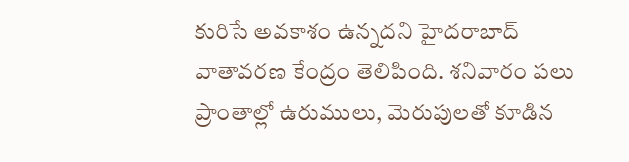కురిసే అవకాశం ఉన్నదని హైదరాబాద్ వాతావరణ కేంద్రం తెలిపింది. శనివారం పలు ప్రాంతాల్లో ఉరుములు, మెరుపులతో కూడిన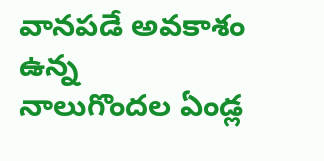వానపడే అవకాశం ఉన్న
నాలుగొందల ఏండ్ల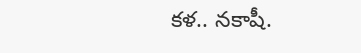కళ.. నకాషీ.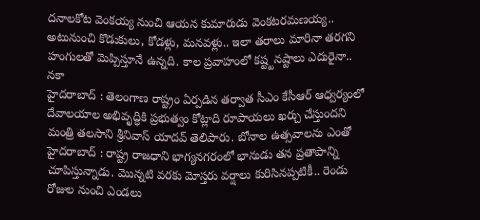దనాలకోట వెంకయ్య నుంచి ఆయన కుమారుడు వెంకటరమణయ్య.. అటునుంచి కొడుకులు, కోడళ్లు, మనవళ్లు.. ఇలా తరాలు మారినా తరగని హంగులతో మెప్పిస్తూనే ఉన్నది. కాల ప్రవాహంలో కష్ట్టనష్టాలు ఎదురైనా.. నకా
హైదరాబాద్ : తెలంగాణ రాష్ట్రం ఏర్పడిన తర్వాత సీఎం కేసీఆర్ ఆధ్వర్యంలో దేవాలయాల అభివృద్ధికి ప్రభుత్వం కోట్లాది రూపాయలు ఖర్చు చేస్తుందని మంత్రి తలసాని శ్రీనివాస్ యాదవ్ తెలిపారు. బోనాల ఉత్సవాలను ఎంతో
హైదరాబాద్ : రాష్ట్ర రాజధాని భాగ్యనగరంలో భానుడు తన ప్రతాపాన్ని చూపిస్తున్నాడు. మొన్నటి వరకు మోస్తరు వర్షాలు కురిసినప్పటికీ.. రెండు రోజుల నుంచి ఎండలు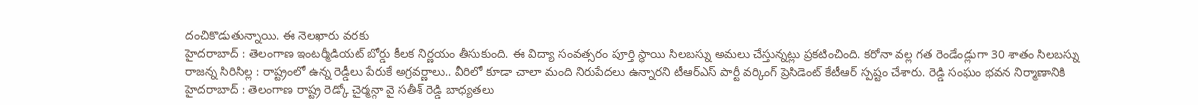దంచికొడుతున్నాయి. ఈ నెలఖారు వరకు
హైదరాబాద్ : తెలంగాణ ఇంటర్మీడియట్ బోర్డు కీలక నిర్ణయం తీసుకుంది. ఈ విద్యా సంవత్సరం పూర్తి స్థాయి సిలబస్ను అమలు చేస్తున్నట్లు ప్రకటించింది. కరోనా వల్ల గత రెండేండ్లుగా 30 శాతం సిలబస్ను
రాజన్న సిరిసిల్ల : రాష్ట్రంలో ఉన్న రెడ్డీలు పేరుకే అగ్రవర్ణాలు.. వీరిలో కూడా చాలా మంది నిరుపేదలు ఉన్నారని టీఆర్ఎస్ పార్టీ వర్కింగ్ ప్రెసిడెంట్ కేటీఆర్ స్పష్టం చేశారు. రెడ్డి సంఘం భవన నిర్మాణానికి
హైదరాబాద్ : తెలంగాణ రాష్ట్ర రెడ్కో చైర్మన్గా వై సతీశ్ రెడ్డి బాధ్యతలు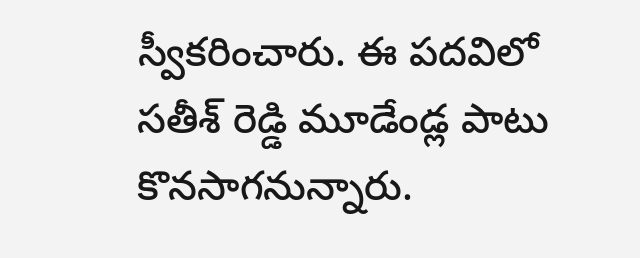స్వీకరించారు. ఈ పదవిలో సతీశ్ రెడ్డి మూడేండ్ల పాటు కొనసాగనున్నారు.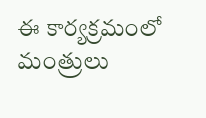ఈ కార్యక్రమంలో మంత్రులు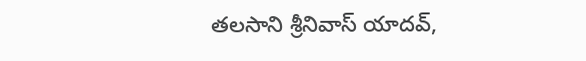తలసాని శ్రీనివాస్ యాదవ్,